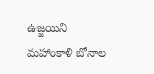ఉజ్జయిని మహాంకాళి బోనాల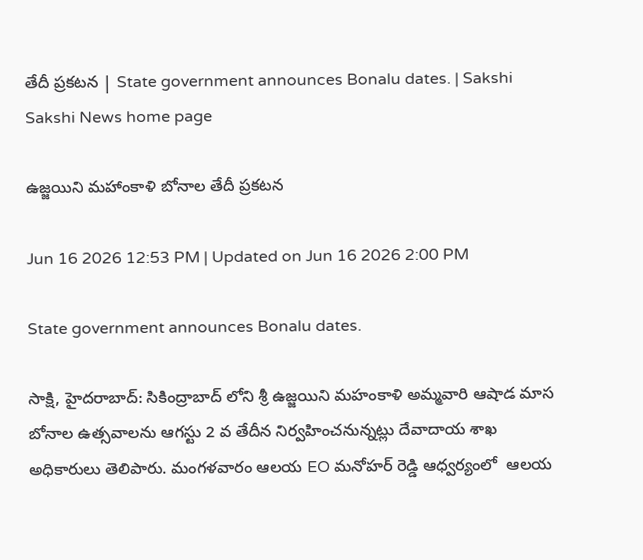తేదీ ప్రకటన | State government announces Bonalu dates. | Sakshi
Sakshi News home page

ఉజ్జయిని మహాంకాళి బోనాల తేదీ ప్రకటన

Jun 16 2026 12:53 PM | Updated on Jun 16 2026 2:00 PM

State government announces Bonalu dates.

సాక్షి, హైదరాబాద్‌: సికింద్రాబాద్ లోని శ్రీ ఉజ్జయిని మహంకాళి అమ్మవారి ఆషాడ మాస బోనాల ఉత్సవాలను ఆగస్టు 2 వ తేదీన నిర్వహించనున్నట్లు దేవాదాయ శాఖ అధికారులు తెలిపారు. మంగళవారం ఆలయ EO మనోహర్ రెడ్డి ఆధ్వర్యంలో  ఆలయ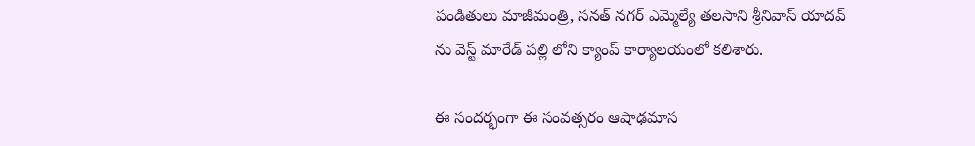పండితులు మాజీమంత్రి, సనత్ నగర్ ఎమ్మెల్యే తలసాని శ్రీనివాస్ యాదవ్ ను వెస్ట్ మారేడ్ పల్లి లోని క్యాంప్ కార్యాలయంలో కలిశారు.

ఈ సందర్భంగా ఈ సంవత్సరం ఆషాఢమాస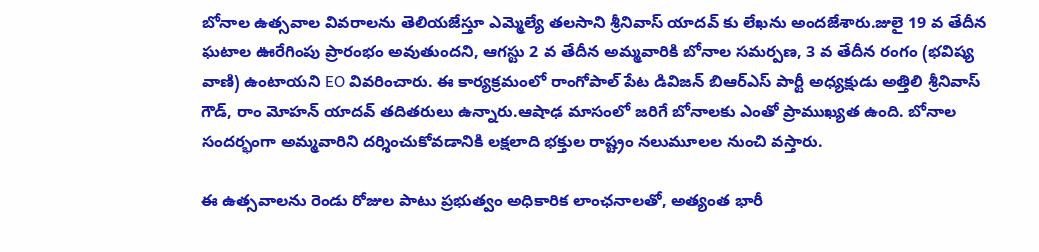బోనాల ఉత్సవాల వివరాలను తెలియజేస్తూ ఎమ్మెల్యే తలసాని శ్రీనివాస్ యాదవ్ కు లేఖను అందజేశారు.జులై 19 వ తేదీన ఘటాల ఊరేగింపు ప్రారంభం అవుతుందని, ఆగస్టు 2 వ తేదీన అమ్మవారికి బోనాల సమర్పణ, 3 వ తేదీన రంగం (భవిష్య వాణి) ఉంటాయని EO వివరించారు. ఈ కార్యక్రమంలో రాంగోపాల్ పేట డివిజన్ బిఆర్ఎస్ పార్టీ అధ్యక్షుడు అత్తిలి శ్రీనివాస్ గౌడ్, రాం మోహన్ యాదవ్ తదితరులు ఉన్నారు.ఆషాఢ మాసంలో జరిగే బోనాలకు ఎంతో ప్రాముఖ్యత ఉంది. బోనాల సందర్భంగా అమ్మవారిని దర్శించుకోవడానికి లక్షలాది భక్తుల రాష్ట్రం నలుమూలల నుంచి వస్తారు.

ఈ ఉత్సవాలను రెండు రోజుల పాటు ప్రభుత్వం అధికారిక లాంఛనాలతో, అత్యంత భారీ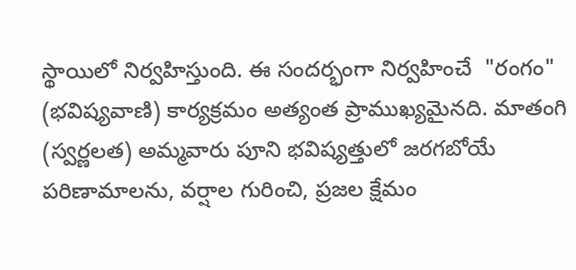స్థాయిలో నిర్వహిస్తుంది. ఈ సందర్భంగా నిర్వహించే  "రంగం" (భవిష్యవాణి) కార్యక్రమం అత్యంత ప్రాముఖ్యమైనది. మాతంగి (స్వర్ణలత) అమ్మవారు పూని భవిష్యత్తులో జరగబోయే పరిణామాలను, వర్షాల గురించి, ప్రజల క్షేమం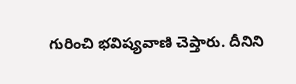గురించి భవిష్యవాణి చెప్తారు. దీనిని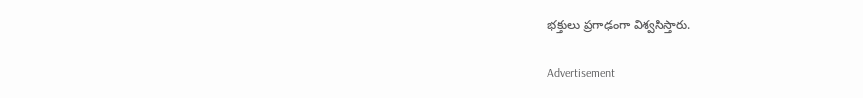భక్తులు ప్రగాఢంగా విశ్వసిస్తారు.

Advertisement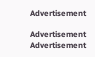Advertisement

Advertisement
Advertisement